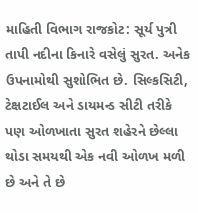માહિતી વિભાગ રાજકોટ: સૂર્ય પુત્રી તાપી નદીના કિનારે વસેલું સુરત. અનેક ઉપનામોથી સુશોભિત છે. સિલ્કસિટી, ટેક્ષટાઈલ અને ડાયમન્ડ સીટી તરીકે પણ ઓળખાતા સુરત શહેરને છેલ્લા થોડા સમયથી એક નવી ઓળખ મળી છે અને તે છે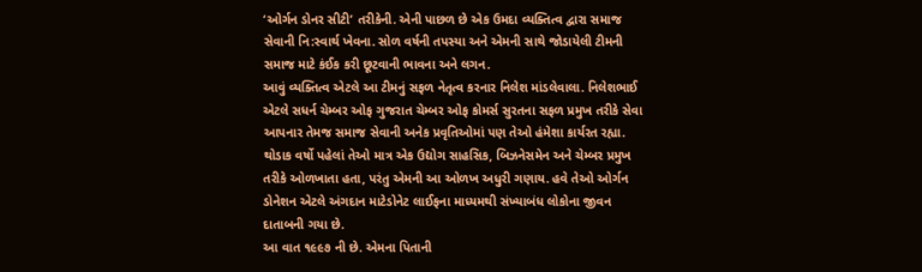‘ઓર્ગન ડોનર સીટી’ તરીકેની. એની પાછળ છે એક ઉમદા વ્યક્તિત્વ દ્વારા સમાજ સેવાની નિ:સ્વાર્થ ખેવના. સોળ વર્ષની તપસ્યા અને એમની સાથે જોડાયેલી ટીમની સમાજ માટે કંઈક કરી છૂટવાની ભાવના અને લગન.
આવું વ્યક્તિત્વ એટલે આ ટીમનું સફળ નેતૃત્વ કરનાર નિલેશ માંડલેવાલા. નિલેશભાઈ એટલે સધર્ન ચેમ્બર ઓફ ગુજરાત ચેમ્બર ઓફ કોમર્સ સુરતના સફળ પ્રમુખ તરીકે સેવા આપનાર તેમજ સમાજ સેવાની અનેક પ્રવૃતિઓમાં પણ તેઓ હંમેશા કાર્યરત રહ્યા. થોડાક વર્ષો પહેલાં તેઓ માત્ર એક ઉદ્યોગ સાહસિક, બિઝનેસમેન અને ચેમ્બર પ્રમુખ તરીકે ઓળખાતા હતા, પરંતુ એમની આ ઓળખ અધુરી ગણાય. હવે તેઓ ઓર્ગન ડોનેશન એટલે અંગદાન માટેડોનેટ લાઈફના માધ્યમથી સંખ્યાબંધ લોકોના જીવન દાતાબની ગયા છે.
આ વાત ૧૯૯૭ ની છે. એમના પિતાની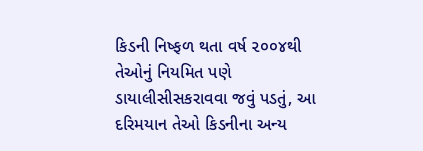કિડની નિષ્ફળ થતા વર્ષ ૨૦૦૪થી તેઓનું નિયમિત પણે ડાયાલીસીસકરાવવા જવું પડતું, આ દરિમયાન તેઓ કિડનીના અન્ય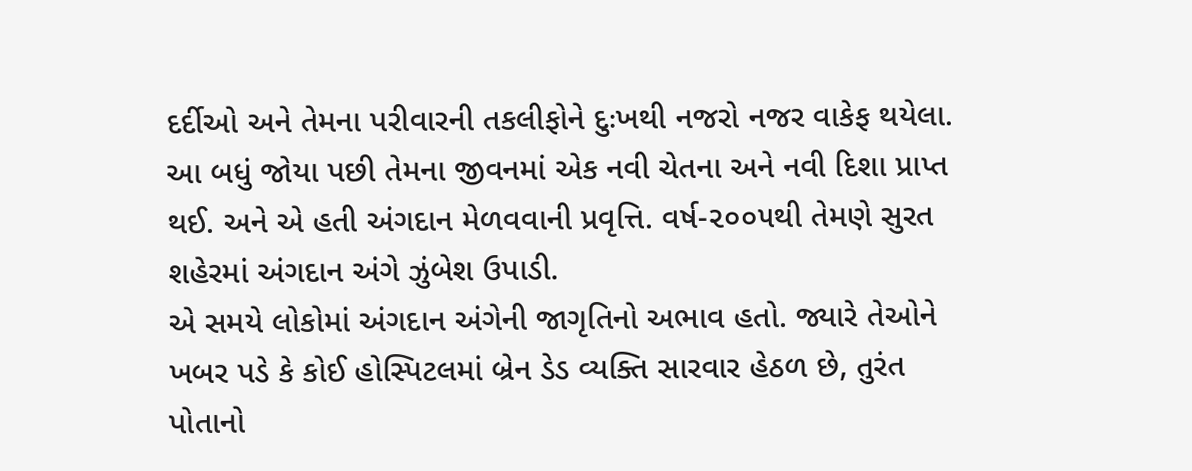દર્દીઓ અને તેમના પરીવારની તકલીફોને દુઃખથી નજરો નજર વાકેફ થયેલા. આ બધું જોયા પછી તેમના જીવનમાં એક નવી ચેતના અને નવી દિશા પ્રાપ્ત થઈ. અને એ હતી અંગદાન મેળવવાની પ્રવૃત્તિ. વર્ષ-૨૦૦૫થી તેમણે સુરત શહેરમાં અંગદાન અંગે ઝુંબેશ ઉપાડી.
એ સમયે લોકોમાં અંગદાન અંગેની જાગૃતિનો અભાવ હતો. જ્યારે તેઓને ખબર પડે કે કોઈ હોસ્પિટલમાં બ્રેન ડેડ વ્યક્તિ સારવાર હેઠળ છે, તુરંત પોતાનો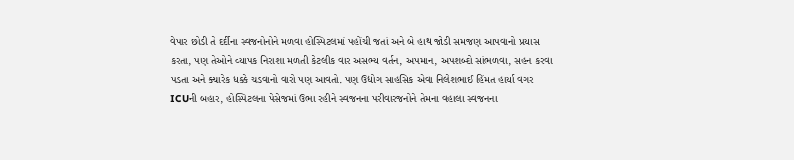વેપાર છોડી તે દર્દીના સ્વજનોનોને મળવા હોસ્પિટલમાં પહોંચી જતાં અને બે હાથ જોડી સમજણ આપવાનો પ્રયાસ કરતા, પણ તેઓને વ્યાપક નિરાશા મળતી કેટલીક વાર અસભ્ય વર્તન, અપમાન, અપશબ્દો સાંભળવા, સહન કરવા પડતા અને ક્યારેક ધક્કે ચડવાનો વારો પણ આવતો. પણ ઉદ્યોગ સાહસિક એવા નિલેશભાઈ હિંમત હાર્યા વગર ICUની બહાર, હોસ્પિટલના પેસેજમાં ઉભા રહીને સ્વજનના પરીવારજનોને તેમના વહાલા સ્વજનના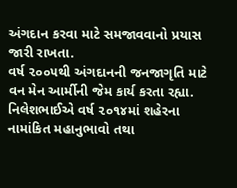અંગદાન કરવા માટે સમજાવવાનો પ્રયાસ જારી રાખતા.
વર્ષ ૨૦૦૫થી અંગદાનની જનજાગૃતિ માટે વન મેન આર્મીની જેમ કાર્ય કરતા રહ્યા. નિલેશભાઈએ વર્ષ ૨૦૧૪માં શહેરના નામાંકિત મહાનુભાવો તથા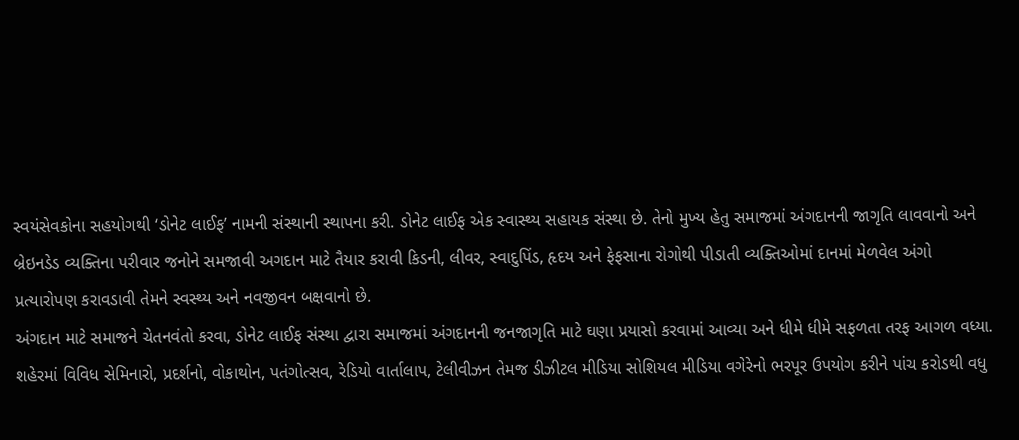સ્વયંસેવકોના સહયોગથી ‘ડોનેટ લાઈફ’ નામની સંસ્થાની સ્થાપના કરી. ડોનેટ લાઈફ એક સ્વાસ્થ્ય સહાયક સંસ્થા છે. તેનો મુખ્ય હેતુ સમાજમાં અંગદાનની જાગૃતિ લાવવાનો અને બ્રેઇનડેડ વ્યક્તિના પરીવાર જનોને સમજાવી અગદાન માટે તૈયાર કરાવી કિડની, લીવર, સ્વાદુપિંડ, હૃદય અને ફેફસાના રોગોથી પીડાતી વ્યક્તિઓમાં દાનમાં મેળવેલ અંગો પ્રત્યારોપણ કરાવડાવી તેમને સ્વસ્થ્ય અને નવજીવન બક્ષવાનો છે.
અંગદાન માટે સમાજને ચેતનવંતો કરવા, ડોનેટ લાઈફ સંસ્થા દ્વારા સમાજમાં અંગદાનની જનજાગૃતિ માટે ઘણા પ્રયાસો કરવામાં આવ્યા અને ધીમે ધીમે સફળતા તરફ આગળ વધ્યા. શહેરમાં વિવિધ સેમિનારો, પ્રદર્શનો, વોકાથોન, પતંગોત્સવ, રેડિયો વાર્તાલાપ, ટેલીવીઝન તેમજ ડીઝીટલ મીડિયા સોશિયલ મીડિયા વગેરેનો ભરપૂર ઉપયોગ કરીને પાંચ કરોડથી વધુ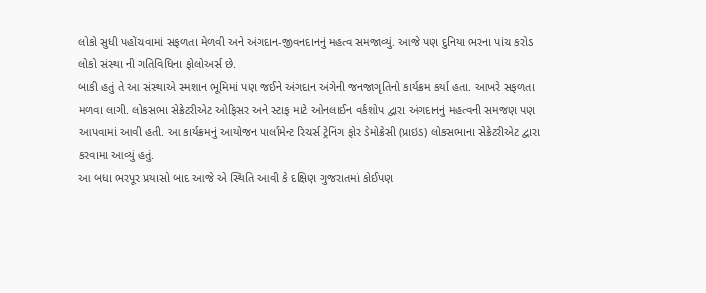લોકો સુધી પહોંચવામાં સફળતા મેળવી અને અંગદાન-જીવનદાનનું મહત્વ સમજાવ્યું. આજે પણ દુનિયા ભરના પાંચ કરોડ લોકો સંસ્થા ની ગતિવિધિના ફોલોઅર્સ છે.
બાકી હતું તે આ સંસ્થાએ સ્મશાન ભૂમિમાં પણ જઈને અંગદાન અંગેની જનજાગૃતિનો કાર્યક્રમ કર્યા હતા. આખરે સફળતા મળવા લાગી. લોકસભા સેક્રેટરીએટ ઓફિસર અને સ્ટાફ માટે ઓનલાઈન વર્કશોપ દ્વારા અંગદાનનું મહત્વની સમજણ પણ આપવામાં આવી હતી. આ કાર્યક્રમનું આયોજન પાર્લામેન્ટ રિચર્સ ટ્રેનિંગ ફોર ડેમોક્રેસી (પ્રાઇડ) લોકસભાના સેક્રેટરીએટ દ્વારા કરવામા આવ્યું હતું.
આ બધા ભરપૂર પ્રયાસો બાદ આજે એ સ્થિતિ આવી કે દક્ષિણ ગુજરાતમાં કોઈપણ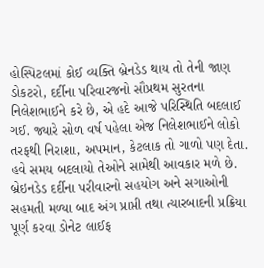હોસ્પિટલમાં કોઈ વ્યક્તિ બ્રેનડેડ થાય તો તેની જાણ ડોકટરો, દર્દીના પરિવારજનો સૌપ્રથમ સુરતના નિલેશભાઈને કરે છે, એ હદે આજે પરિસ્થિતિ બદલાઈ ગઈ. જ્યારે સોળ વર્ષ પહેલા એજ નિલેશભાઈને લોકો તરફથી નિરાશા, અપમાન, કેટલાક તો ગાળો પણ દેતા. હવે સમય બદલાયો તેઓને સામેથી આવકાર મળે છે.
બ્રેઇનડેડ દર્દીના પરીવારનો સહયોગ અને સગાઓની સહમતી મળ્યા બાદ અંગ પ્રાપ્તી તથા ત્યારબાદની પ્રક્રિયા પૂર્ણ કરવા ડોનેટ લાઈફ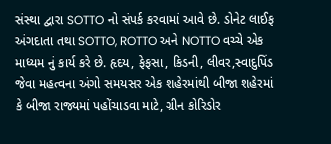સંસ્થા દ્વારા SOTTO નો સંપર્ક કરવામાં આવે છે. ડોનેટ લાઈફ અંગદાતા તથા SOTTO, ROTTO અને NOTTO વચ્ચે એક માધ્યમ નું કાર્ય કરે છે. હૃદય, ફેફસા, કિડની, લીવર,સ્વાદુપિંડ જેવા મહત્વના અંગો સમયસર એક શહેરમાંથી બીજા શહેરમાં કે બીજા રાજ્યમાં પહોંચાડવા માટે, ગ્રીન કોરિડોર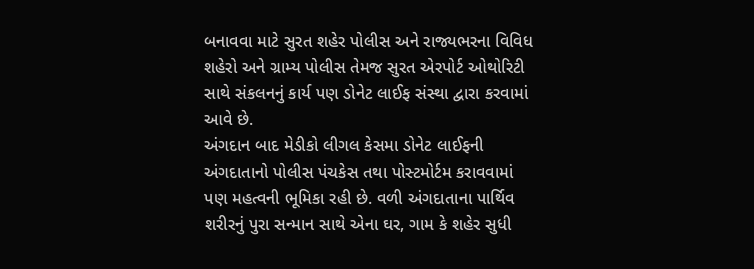બનાવવા માટે સુરત શહેર પોલીસ અને રાજ્યભરના વિવિધ શહેરો અને ગ્રામ્ય પોલીસ તેમજ સુરત એરપોર્ટ ઓથોરિટી સાથે સંકલનનું કાર્ય પણ ડોનેટ લાઈફ સંસ્થા દ્વારા કરવામાં આવે છે.
અંગદાન બાદ મેડીકો લીગલ કેસમા ડોનેટ લાઈફની અંગદાતાનો પોલીસ પંચકેસ તથા પોસ્ટમોર્ટમ કરાવવામાં પણ મહત્વની ભૂમિકા રહી છે. વળી અંગદાતાના પાર્થિવ શરીરનું પુરા સન્માન સાથે એના ઘર, ગામ કે શહેર સુધી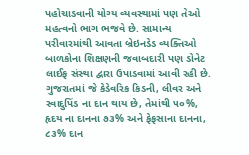પહોચાડવાની યોગ્ય વ્યવસ્થામાં પણ તેઓ મહત્વનો ભાગ ભજવે છે. સામાન્ય પરીવારમાંથી આવતા બ્રેઇનડેડ વ્યક્તિઓ બાળકોના શિક્ષણની જવાબદારી પણ ડોનેટ લાઈફ સંસ્થા દ્વારા ઉપાડવામાં આવી રહી છે.
ગુજરાતમાં જે કેડેવરિક કિડની, લીવર અને સ્વાદુપિંડ ના દાન થાય છે, તેમાંથી ૫૦%, હૃદય ના દાનના ૭૩% અને ફેફસાના દાનના, ૮૩% દાન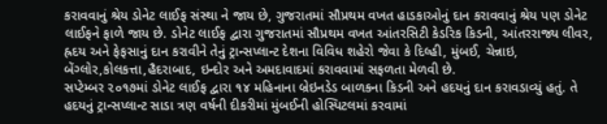કરાવવાનું શ્રેય ડોનેટ લાઈફ સંસ્થા ને જાય છે, ગુજરાતમાં સૌપ્રથમ વખત હાડકાઓનું દાન કરાવવાનું શ્રેય પણ ડોનેટ લાઈફને ફાળે જાય છે. ડોનેટ લાઈફ દ્વારા ગુજરાતમાં સૌપ્રથમ વખત આંતરસિટી કેડરિક કિડની, આંતરરાજ્ય લીવર, હ્રદય અને ફેફસાનું દાન કરાવીને તેનું ટ્રાન્સપ્લાન્ટ દેશના વિવિધ શહેરો જેવા કે દિલ્હી, મુંબઈ, ચેન્નાઇ, બેંગ્લોર,કોલકત્તા,હૈદરાબાદ, ઇન્દોર અને અમદાવાદમાં કરાવવામાં સફળતા મેળવી છે.
સપ્ટેમ્બર ૨૦૧૭માં ડોનેટ લાઈફ દ્વારા ૧૪ મહિનાના બ્રેઇનડેડ બાળકના કિડની અને હદયનું દાન કરાવડાવ્યું હતું. તે હદયનું ટ્રાન્સપ્લાન્ટ સાડા ત્રણ વર્ષની દીકરીમાં મુંબઈની હોસ્પિટલમાં કરવામાં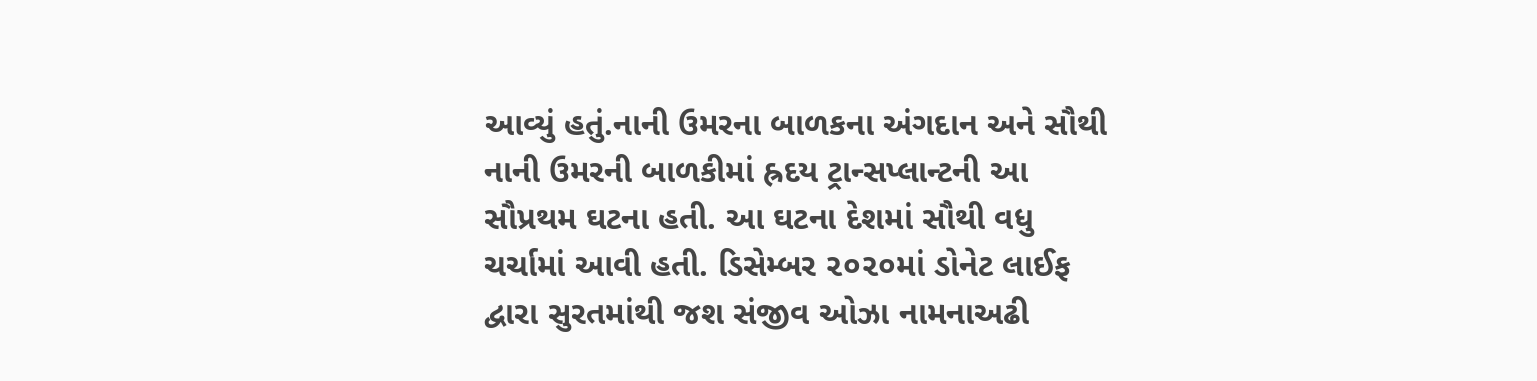આવ્યું હતું.નાની ઉમરના બાળકના અંગદાન અને સૌથી નાની ઉમરની બાળકીમાં હ્રદય ટ્રાન્સપ્લાન્ટની આ સૌપ્રથમ ઘટના હતી. આ ઘટના દેશમાં સૌથી વધુ ચર્ચામાં આવી હતી. ડિસેમ્બર ૨૦૨૦માં ડોનેટ લાઈફ દ્વારા સુરતમાંથી જશ સંજીવ ઓઝા નામનાઅઢી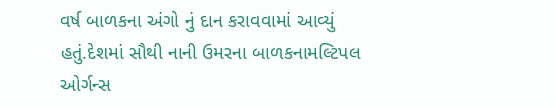વર્ષ બાળકના અંગો નું દાન કરાવવામાં આવ્યું હતું.દેશમાં સૌથી નાની ઉમરના બાળકનામલ્ટિપલ ઓર્ગન્સ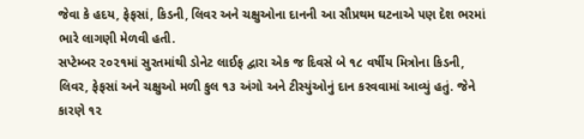જેવા કે હદય, ફેફસાં, કિડની, લિવર અને ચક્ષુઓના દાનની આ સૌપ્રથમ ઘટનાએ પણ દેશ ભરમાં ભારે લાગણી મેળવી હતી.
સપ્ટેમ્બર ૨૦૨૧માં સુરતમાંથી ડોનેટ લાઈફ દ્વારા એક જ દિવસે બે ૧૮ વર્ષીય મિત્રોના કિડની, લિવર, ફેફસાં અને ચક્ષુઓ મળી કુલ ૧૩ અંગો અને ટીસ્યુંઓનું દાન કરવવામાં આવ્યું હતું. જેને કારણે ૧૨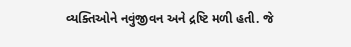વ્યક્તિઓને નવુંજીવન અને દ્રષ્ટિ મળી હતી. જે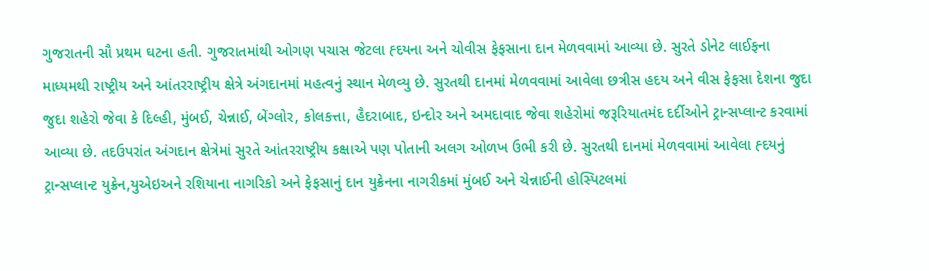ગુજરાતની સૌ પ્રથમ ઘટના હતી. ગુજરાતમાંથી ઓગણ પચાસ જેટલા હ્દયના અને ચોવીસ ફેફસાના દાન મેળવવામાં આવ્યા છે. સુરતે ડોનેટ લાઈફના માધ્યમથી રાષ્ટ્રીય અને આંતરરાષ્ટ્રીય ક્ષેત્રે અંગદાનમાં મહત્વનું સ્થાન મેળવ્યુ છે. સુરતથી દાનમાં મેળવવામાં આવેલા છત્રીસ હદય અને વીસ ફેફસા દેશના જુદા જુદા શહેરો જેવા કે દિલ્હી, મુંબઈ, ચેન્નાઈ, બેંગ્લોર, કોલકત્તા, હૈદરાબાદ, ઇન્દોર અને અમદાવાદ જેવા શહેરોમાં જરૂરિયાતમંદ દર્દીઓને ટ્રાન્સપ્લાન્ટ કરવામાં આવ્યા છે. તદઉપરાંત અંગદાન ક્ષેત્રેમાં સુરતે આંતરરાષ્ટ્રીય કક્ષાએ પણ પોતાની અલગ ઓળખ ઉભી કરી છે. સુરતથી દાનમાં મેળવવામાં આવેલા હ્દયનું ટ્રાન્સપ્લાન્ટ યુક્રેન,યુએઇઅને રશિયાના નાગરિકો અને ફેફસાનું દાન યુક્રેનના નાગરીકમાં મુંબઈ અને ચેન્નાઈની હોસ્પિટલમાં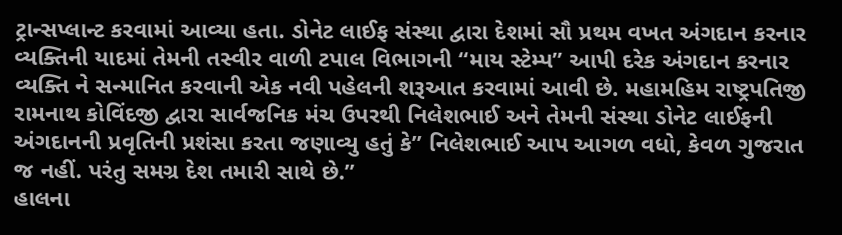ટ્રાન્સપ્લાન્ટ કરવામાં આવ્યા હતા. ડોનેટ લાઈફ સંસ્થા દ્વારા દેશમાં સૌ પ્રથમ વખત અંગદાન કરનાર વ્યક્તિની યાદમાં તેમની તસ્વીર વાળી ટપાલ વિભાગની “માય સ્ટેમ્પ” આપી દરેક અંગદાન કરનાર વ્યક્તિ ને સન્માનિત કરવાની એક નવી પહેલની શરૂઆત કરવામાં આવી છે. મહામહિમ રાષ્ટ્રપતિજી રામનાથ કોવિંદજી દ્વારા સાર્વજનિક મંચ ઉપરથી નિલેશભાઈ અને તેમની સંસ્થા ડોનેટ લાઈફની અંગદાનની પ્રવૃતિની પ્રશંસા કરતા જણાવ્યુ હતું કે” નિલેશભાઈ આપ આગળ વધો, કેવળ ગુજરાત જ નહીં. પરંતુ સમગ્ર દેશ તમારી સાથે છે.”
હાલના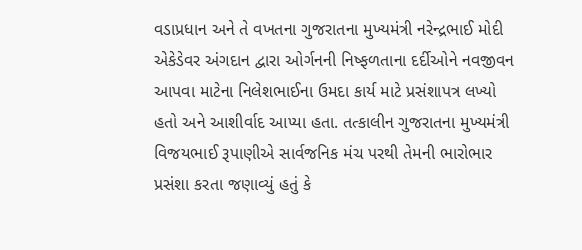વડાપ્રધાન અને તે વખતના ગુજરાતના મુખ્યમંત્રી નરેન્દ્રભાઈ મોદી એકેડેવર અંગદાન દ્વારા ઓર્ગનની નિષ્ફળતાના દર્દીઓને નવજીવન આપવા માટેના નિલેશભાઈના ઉમદા કાર્ય માટે પ્રસંશાપત્ર લખ્યો હતો અને આશીર્વાદ આપ્યા હતા. તત્કાલીન ગુજરાતના મુખ્યમંત્રી વિજયભાઈ રૂપાણીએ સાર્વજનિક મંચ પરથી તેમની ભારોભાર પ્રસંશા કરતા જણાવ્યું હતું કે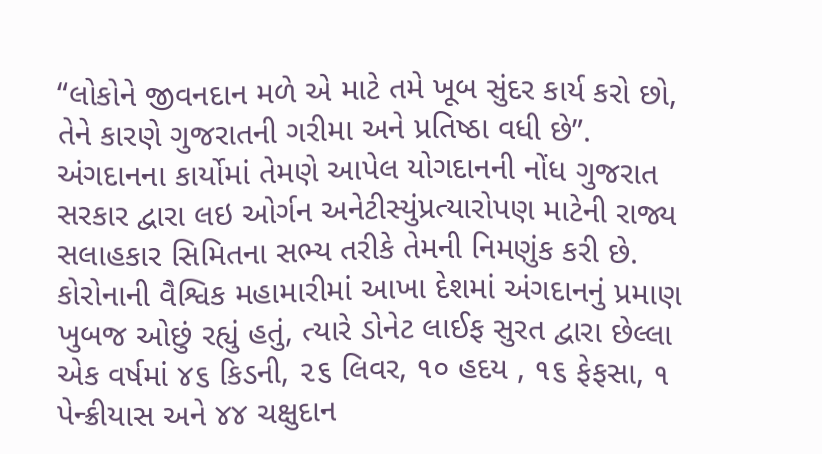“લોકોને જીવનદાન મળે એ માટે તમે ખૂબ સુંદર કાર્ય કરો છો, તેને કારણે ગુજરાતની ગરીમા અને પ્રતિષ્ઠા વધી છે”.
અંગદાનના કાર્યોમાં તેમણે આપેલ યોગદાનની નોંધ ગુજરાત સરકાર દ્વારા લઇ ઓર્ગન અનેટીસ્યુંપ્રત્યારોપણ માટેની રાજ્ય સલાહકાર સિમિતના સભ્ય તરીકે તેમની નિમણુંક કરી છે. કોરોનાની વૈશ્વિક મહામારીમાં આખા દેશમાં અંગદાનનું પ્રમાણ ખુબજ ઓછું રહ્યું હતું, ત્યારે ડોનેટ લાઈફ સુરત દ્વારા છેલ્લા એક વર્ષમાં ૪૬ કિડની, ૨૬ લિવર, ૧૦ હદય , ૧૬ ફેફસા, ૧ પેન્ક્રીયાસ અને ૪૪ ચક્ષુદાન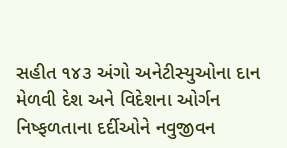સહીત ૧૪૩ અંગો અનેટીસ્યુઓના દાન મેળવી દેશ અને વિદેશના ઓર્ગન નિષ્ફળતાના દર્દીઓને નવુજીવન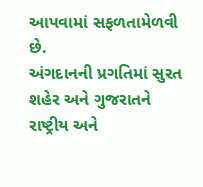આપવામાં સફળતામેળવી છે.
અંગદાનની પ્રગતિમાં સુરત શહેર અને ગુજરાતને રાષ્ટ્રીય અને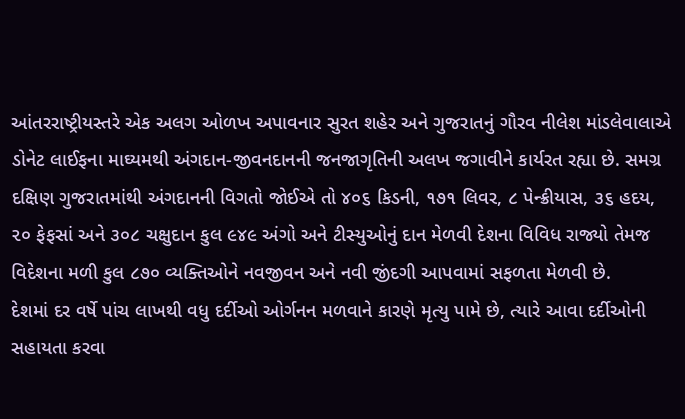આંતરરાષ્ટ્રીયસ્તરે એક અલગ ઓળખ અપાવનાર સુરત શહેર અને ગુજરાતનું ગૌરવ નીલેશ માંડલેવાલાએ ડોનેટ લાઈફના માઘ્યમથી અંગદાન-જીવનદાનની જનજાગૃતિની અલખ જગાવીને કાર્યરત રહ્યા છે. સમગ્ર દક્ષિણ ગુજરાતમાંથી અંગદાનની વિગતો જોઈએ તો ૪૦૬ કિડની, ૧૭૧ લિવર, ૮ પેન્ક્રીયાસ, ૩૬ હદય, ૨૦ ફેફસાં અને ૩૦૮ ચક્ષુદાન કુલ ૯૪૯ અંગો અને ટીસ્યુઓનું દાન મેળવી દેશના વિવિધ રાજ્યો તેમજ વિદેશના મળી કુલ ૮૭૦ વ્યક્તિઓને નવજીવન અને નવી જીંદગી આપવામાં સફળતા મેળવી છે.
દેશમાં દર વર્ષે પાંચ લાખથી વધુ દર્દીઓ ઓર્ગનન મળવાને કારણે મૃત્યુ પામે છે, ત્યારે આવા દર્દીઓની સહાયતા કરવા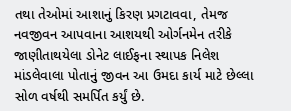તથા તેઓમાં આશાનું કિરણ પ્રગટાવવા, તેમજ નવજીવન આપવાના આશયથી ઓર્ગનમેન તરીકે જાણીતાથયેલા ડોનેટ લાઈફના સ્થાપક નિલેશ માંડલેવાલા પોતાનું જીવન આ ઉમદા કાર્ય માટે છેલ્લા સોળ વર્ષથી સમર્પિત કર્યું છે.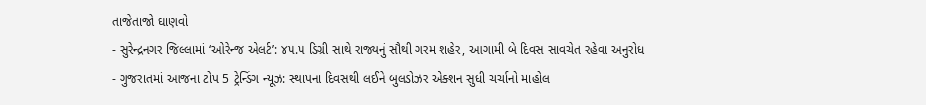તાજેતાજો ઘાણવો
- સુરેન્દ્રનગર જિલ્લામાં ‘ઓરેન્જ એલર્ટ’: ૪૫.૫ ડિગ્રી સાથે રાજ્યનું સૌથી ગરમ શહેર, આગામી બે દિવસ સાવચેત રહેવા અનુરોધ
- ગુજરાતમાં આજના ટોપ 5 ટ્રેન્ડિંગ ન્યૂઝ: સ્થાપના દિવસથી લઈને બુલડોઝર એક્શન સુધી ચર્ચાનો માહોલ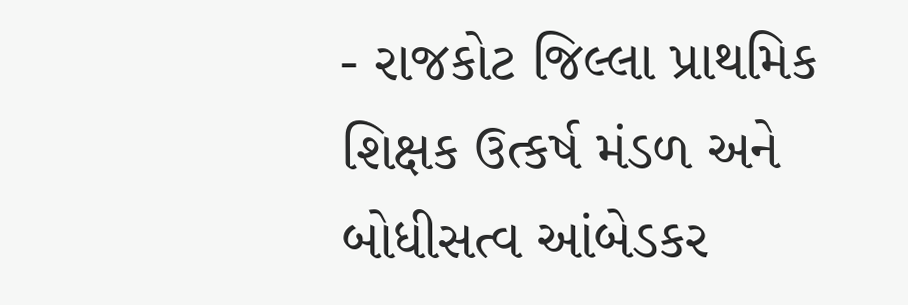- રાજકોટ જિલ્લા પ્રાથમિક શિક્ષક ઉત્કર્ષ મંડળ અને બોધીસત્વ આંબેડકર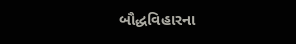બૌદ્ધવિહારના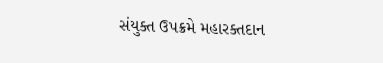સંયુક્ત ઉપક્રમે મહારક્તદાન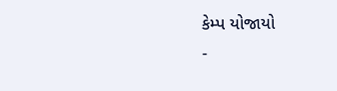કેમ્પ યોજાયો
-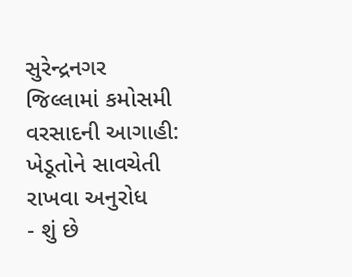સુરેન્દ્રનગર જિલ્લામાં કમોસમી વરસાદની આગાહી: ખેડૂતોને સાવચેતી રાખવા અનુરોધ
- શું છે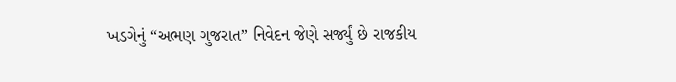ખડગેનું “અભણ ગુજરાત” નિવેદન જેણે સર્જ્યું છે રાજકીય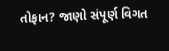તોફાન? જાણો સંપૂર્ણ વિગત